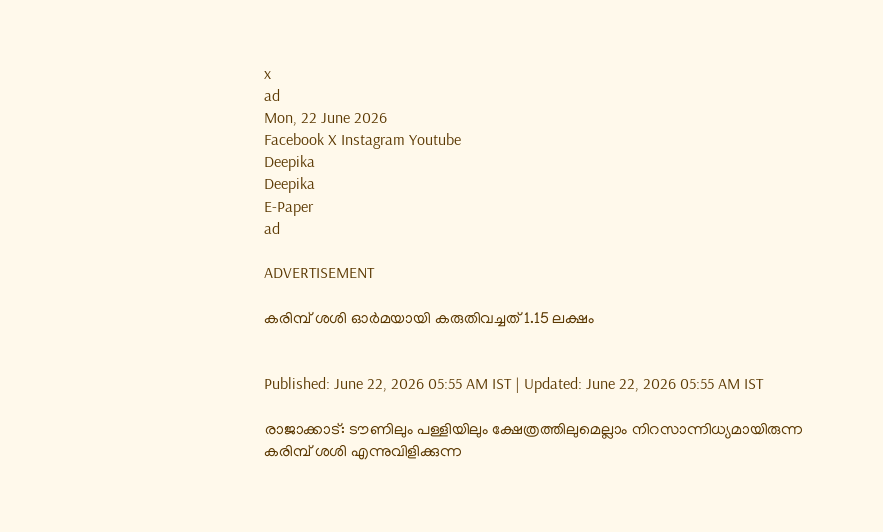x
ad
Mon, 22 June 2026
Facebook X Instagram Youtube
Deepika
Deepika
E-Paper
ad

ADVERTISEMENT

കരിമ്പ് ശശി ഓര്‍മയായി കരുതിവച്ചത് 1.15 ലക്ഷം


Published: June 22, 2026 05:55 AM IST | Updated: June 22, 2026 05:55 AM IST

രാജാക്കാട്: ടൗണിലും പള്ളിയിലും ക്ഷേത്രത്തിലുമെല്ലാം നിറസാന്നിധ്യമായിരുന്ന കരിമ്പ് ശശി എന്നുവിളിക്കുന്ന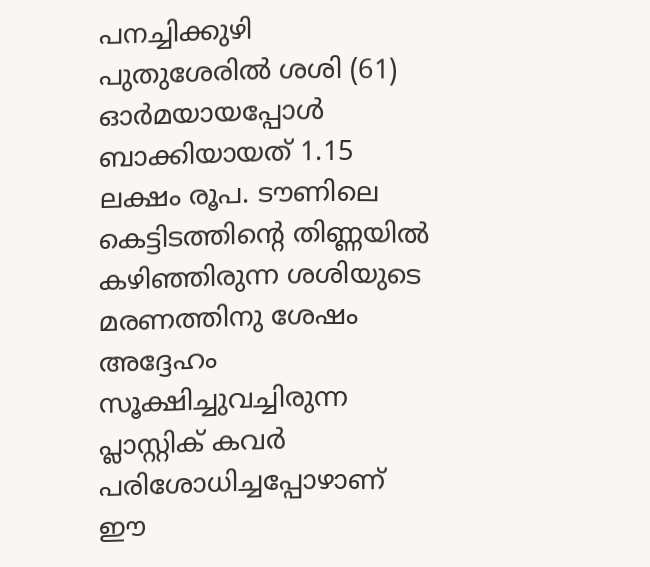പനച്ചിക്കുഴി പുതുശേരില്‍ ശശി (61) ഓര്‍മയായപ്പോള്‍ ബാക്കിയായത് 1.15 ലക്ഷം രൂപ. ടൗണിലെ കെട്ടിടത്തിന്‍റെ തിണ്ണയില്‍ കഴിഞ്ഞിരുന്ന ശശിയുടെ മരണത്തിനു ശേഷം അദ്ദേഹം സൂക്ഷിച്ചുവച്ചിരുന്ന പ്ലാസ്റ്റിക് കവര്‍ പരിശോധിച്ചപ്പോഴാണ് ഈ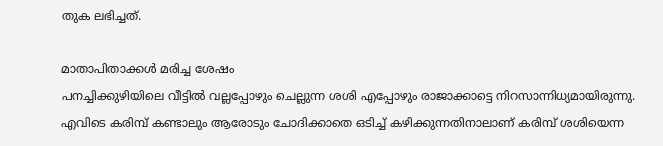തുക ലഭിച്ചത്.

മാതാപിതാക്കള്‍ മരിച്ച ശേഷം
പനച്ചിക്കുഴിയിലെ വീട്ടില്‍ വല്ലപ്പോഴും ചെല്ലുന്ന ശശി എപ്പോഴും രാജാക്കാട്ടെ നിറസാന്നിധ്യമായിരുന്നു. എവിടെ കരിമ്പ് കണ്ടാലും ആരോടും ചോദിക്കാതെ ഒടിച്ച് കഴിക്കുന്നതിനാലാണ് കരിമ്പ് ശശിയെന്ന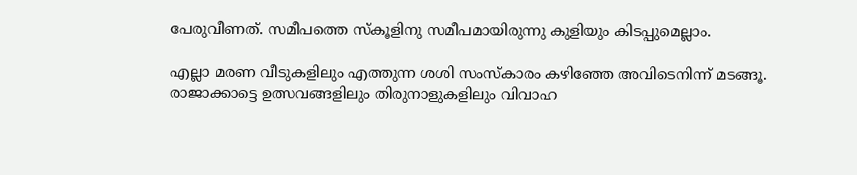പേരുവീണത്. സമീപത്തെ സ്‌കൂളിനു സമീപമായിരുന്നു കുളിയും കിടപ്പുമെല്ലാം.

എല്ലാ മരണ വീടുകളിലും എത്തുന്ന ശശി സംസ്‌കാരം കഴിഞ്ഞേ അവിടെനിന്ന് മടങ്ങൂ. രാജാക്കാട്ടെ ഉത്സവങ്ങളിലും തിരുനാളുകളിലും വിവാഹ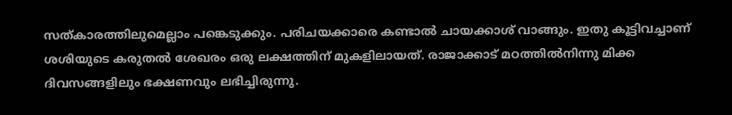സത്കാരത്തിലുമെല്ലാം പങ്കെടുക്കും. പരിചയക്കാരെ കണ്ടാല്‍ ചായക്കാശ് വാങ്ങും. ഇതു കൂട്ടിവച്ചാണ് ശശിയുടെ കരുതല്‍ ശേഖരം ഒരു ലക്ഷത്തിന് മുകളിലായത്. രാജാക്കാട് മഠത്തില്‍നിന്നു മിക്ക ദിവസങ്ങളിലും ഭക്ഷണവും ലഭിച്ചിരുന്നു.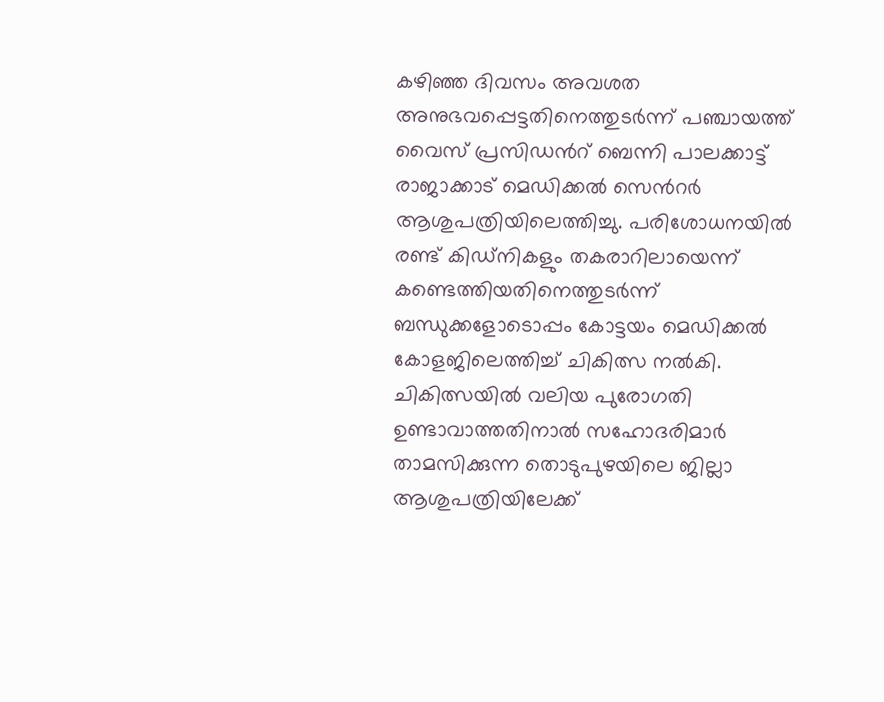കഴിഞ്ഞ ദിവസം അവശത അനുഭവപ്പെട്ടതിനെത്തുടർന്ന് പഞ്ചായത്ത് വൈസ് പ്രസിഡന്‍റ് ബെന്നി പാലക്കാട്ട് രാജാക്കാട് മെഡിക്കല്‍ സെന്‍റര്‍ ആശുപത്രിയിലെത്തിച്ചു. പരിശോധനയില്‍ രണ്ട് കിഡ്‌നികളും തകരാറിലായെന്ന് കണ്ടെത്തിയതിനെത്തുടര്‍ന്ന് ബന്ധുക്കളോടൊപ്പം കോട്ടയം മെഡിക്കല്‍ കോളജിലെത്തിച്ച് ചികിത്സ നല്‍കി. ചികിത്സയില്‍ വലിയ പുരോഗതി ഉണ്ടാവാത്തതിനാല്‍ സഹോദരിമാര്‍ താമസിക്കുന്ന തൊടുപുഴയിലെ ജില്ലാ ആശുപത്രിയിലേക്ക്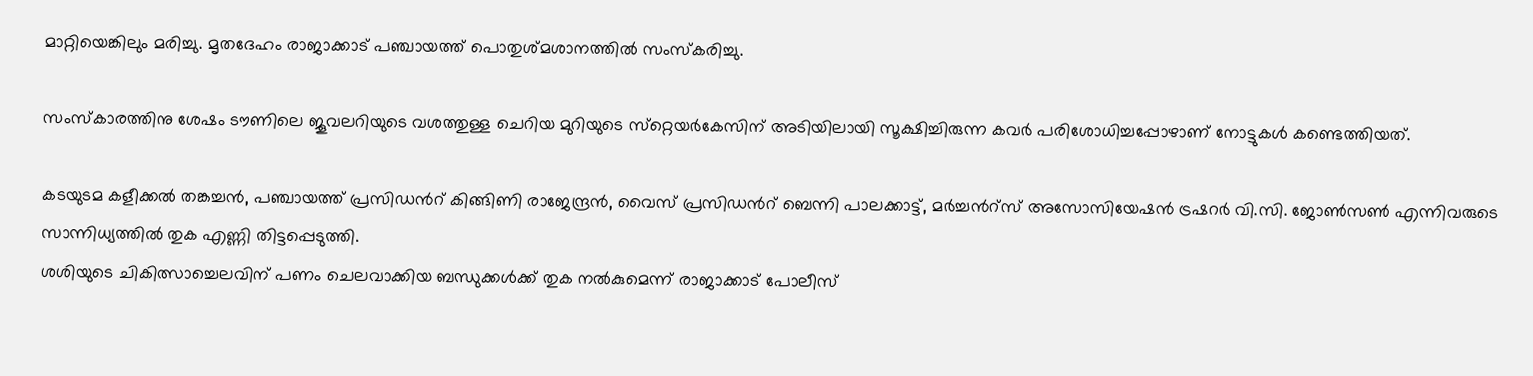മാറ്റിയെങ്കിലും മരിച്ചു. മൃതദേഹം രാജാക്കാട് പഞ്ചായത്ത് പൊതുശ്മശാനത്തില്‍ സംസ്‌കരിച്ചു.

സംസ്‌കാരത്തിനു ശേഷം ടൗണിലെ ജൂവലറിയുടെ വശത്തുള്ള ചെറിയ മുറിയുടെ സ്‌റ്റെയര്‍കേസിന് അടിയിലായി സൂക്ഷിച്ചിരുന്ന കവര്‍ പരിശോധിച്ചപ്പോഴാണ് നോട്ടുകള്‍ കണ്ടെത്തിയത്.

കടയുടമ കളീക്കല്‍ തങ്കച്ചന്‍, പഞ്ചായത്ത് പ്രസിഡന്‍റ് കിങ്ങിണി രാജേന്ദ്രന്‍, വൈസ് പ്രസിഡന്‍റ് ബെന്നി പാലക്കാട്ട്, മര്‍ച്ചന്‍റ്സ് അസോസിയേഷന്‍ ട്രഷറര്‍ വി.സി. ജോണ്‍സണ്‍ എന്നിവരുടെ സാന്നിധ്യത്തില്‍ തുക എണ്ണി തിട്ടപ്പെടുത്തി.
ശശിയുടെ ചികിത്സാച്ചെലവിന് പണം ചെലവാക്കിയ ബന്ധുക്കള്‍ക്ക് തുക നല്‍കുമെന്ന് രാജാക്കാട് പോലീസ്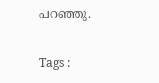പറഞ്ഞു.

Tags :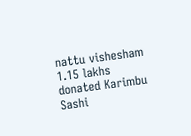nattu vishesham 1.15 lakhs donated Karimbu Sashi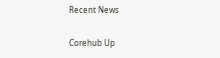Recent News

Corehub Up